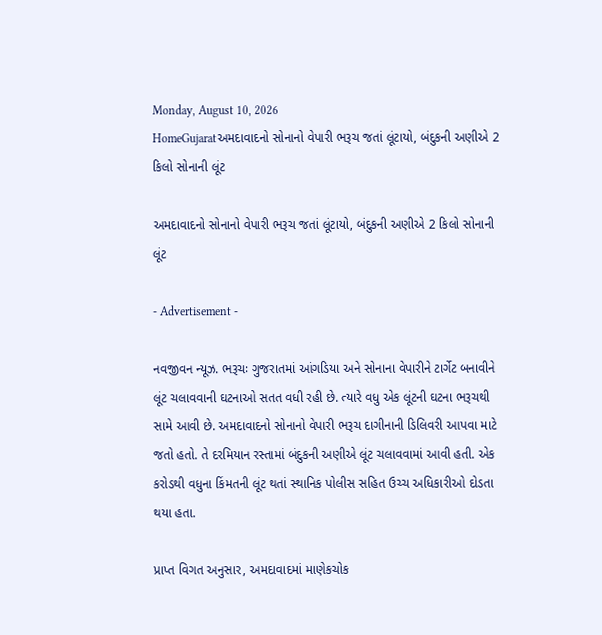Monday, August 10, 2026
HomeGujaratઅમદાવાદનો સોનાનો વેપારી ભરૂચ જતાં લૂંટાયો, બંદુકની અણીએ 2 કિલો સોનાની લૂંટ

અમદાવાદનો સોનાનો વેપારી ભરૂચ જતાં લૂંટાયો, બંદુકની અણીએ 2 કિલો સોનાની લૂંટ

- Advertisement -

નવજીવન ન્યૂઝ. ભરૂચઃ ગુજરાતમાં આંગડિયા અને સોનાના વેપારીને ટાર્ગેટ બનાવીને લૂંટ ચલાવવાની ઘટનાઓ સતત વધી રહી છે. ત્યારે વધુ એક લૂંટની ઘટના ભરૂચથી સામે આવી છે. અમદાવાદનો સોનાનો વેપારી ભરૂચ દાગીનાની ડિલિવરી આપવા માટે જતો હતો. તે દરમિયાન રસ્તામાં બંદુકની અણીએ લૂંટ ચલાવવામાં આવી હતી. એક કરોડથી વધુના કિંમતની લૂંટ થતાં સ્થાનિક પોલીસ સહિત ઉચ્ચ અધિકારીઓ દોડતા થયા હતા.

પ્રાપ્ત વિગત અનુસાર, અમદાવાદમાં માણેકચોક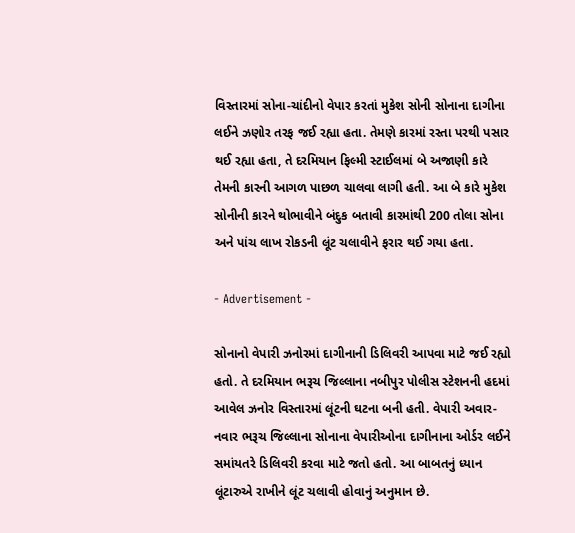વિસ્તારમાં સોના-ચાંદીનો વેપાર કરતાં મુકેશ સોની સોનાના દાગીના લઈને ઝણોર તરફ જઈ રહ્યા હતા. તેમણે કારમાં રસ્તા પરથી પસાર થઈ રહ્યા હતા, તે દરમિયાન ફિલ્મી સ્ટાઈલમાં બે અજાણી કારે તેમની કારની આગળ પાછળ ચાલવા લાગી હતી. આ બે કારે મુકેશ સોનીની કારને થોભાવીને બંદુક બતાવી કારમાંથી 200 તોલા સોના અને પાંચ લાખ રોકડની લૂંટ ચલાવીને ફરાર થઈ ગયા હતા.

- Advertisement -

સોનાનો વેપારી ઝનોરમાં દાગીનાની ડિલિવરી આપવા માટે જઈ રહ્યો હતો. તે દરમિયાન ભરૂચ જિલ્લાના નબીપુર પોલીસ સ્ટેશનની હદમાં આવેલ ઝનોર વિસ્તારમાં લૂંટની ઘટના બની હતી. વેપારી અવાર-નવાર ભરૂચ જિલ્લાના સોનાના વેપારીઓના દાગીનાના ઓર્ડર લઈને સમાંયતરે ડિલિવરી કરવા માટે જતો હતો. આ બાબતનું ધ્યાન લૂંટારુએ રાખીને લૂંટ ચલાવી હોવાનું અનુમાન છે.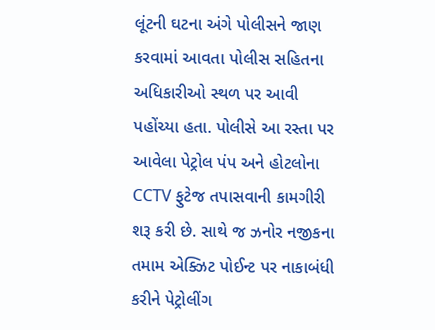લૂંટની ઘટના અંગે પોલીસને જાણ કરવામાં આવતા પોલીસ સહિતના અધિકારીઓ સ્થળ પર આવી પહોંચ્યા હતા. પોલીસે આ રસ્તા પર આવેલા પેટ્રોલ પંપ અને હોટલોના CCTV ફુટેજ તપાસવાની કામગીરી શરૂ કરી છે. સાથે જ ઝનોર નજીકના તમામ એક્ઝિટ પોઈન્ટ પર નાકાબંધી કરીને પેટ્રોલીંગ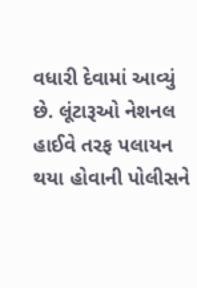વધારી દેવામાં આવ્યું છે. લૂંટારૂઓ નેશનલ હાઈવે તરફ પલાયન થયા હોવાની પોલીસને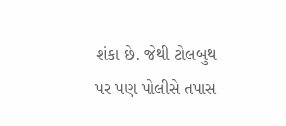શંકા છે. જેથી ટોલબુથ પર પણ પોલીસે તપાસ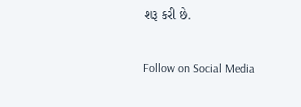શરૂ કરી છે.

Follow on Social Media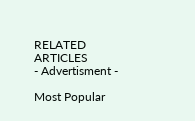RELATED ARTICLES
- Advertisment -

Most Popular